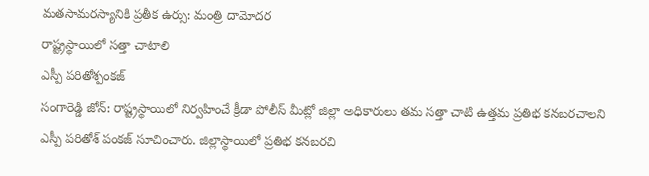మతసామరస్యానికి ప్రతీక ఉర్సు: మంత్రి దామోదర
రాష్ట్రస్థాయిలో సత్తా చాటాలి
ఎస్పీ పరితోశ్పంకజ్
సంగారెడ్డి జోన్: రాష్ట్రస్థాయిలో నిర్వహించే క్రీడా పోలీస్ మీట్లో జిల్లా అధికారులు తమ సత్తా చాటి ఉత్తమ ప్రతిభ కనబరచాలని ఎస్పీ పరితోశ్ పంకజ్ సూచించారు. జిల్లాస్థాయిలో ప్రతిభ కనబరచి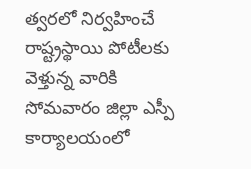త్వరలో నిర్వహించే రాష్ట్రస్థాయి పోటీలకు వెళ్తున్న వారికి సోమవారం జిల్లా ఎస్పీ కార్యాలయంలో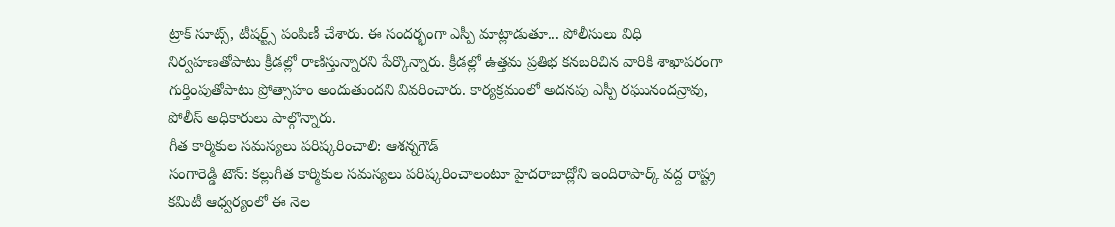ట్రాక్ సూట్స్, టీషర్ట్స్ పంపిణీ చేశారు. ఈ సందర్భంగా ఎస్పీ మాట్లాడుతూ... పోలీసులు విధి నిర్వహణతోపాటు క్రీడల్లో రాణిస్తున్నారని పేర్కొన్నారు. క్రీడల్లో ఉత్తమ ప్రతిభ కనబరిచిన వారికి శాఖాపరంగా గుర్తింపుతోపాటు ప్రోత్సాహం అందుతుందని వివరించారు. కార్యక్రమంలో అదనపు ఎస్పీ రఘునందన్రావు, పోలీస్ అధికారులు పాల్గొన్నారు.
గీత కార్మికుల సమస్యలు పరిష్కరించాలి: ఆశన్నగౌడ్
సంగారెడ్డి టౌన్: కల్లుగీత కార్మికుల సమస్యలు పరిష్కరించాలంటూ హైదరాబాద్లోని ఇందిరాపార్క్ వద్ద రాష్ట్ర కమిటీ ఆధ్వర్యంలో ఈ నెల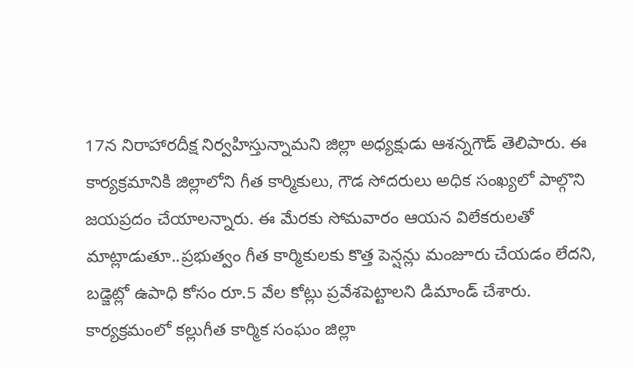17న నిరాహారదీక్ష నిర్వహిస్తున్నామని జిల్లా అధ్యక్షుడు ఆశన్నగౌడ్ తెలిపారు. ఈ కార్యక్రమానికి జిల్లాలోని గీత కార్మికులు, గౌడ సోదరులు అధిక సంఖ్యలో పాల్గొని జయప్రదం చేయాలన్నారు. ఈ మేరకు సోమవారం ఆయన విలేకరులతో మాట్లాడుతూ..ప్రభుత్వం గీత కార్మికులకు కొత్త పెన్షన్లు మంజూరు చేయడం లేదని, బడ్జెట్లో ఉపాధి కోసం రూ.5 వేల కోట్లు ప్రవేశపెట్టాలని డిమాండ్ చేశారు. కార్యక్రమంలో కల్లుగీత కార్మిక సంఘం జిల్లా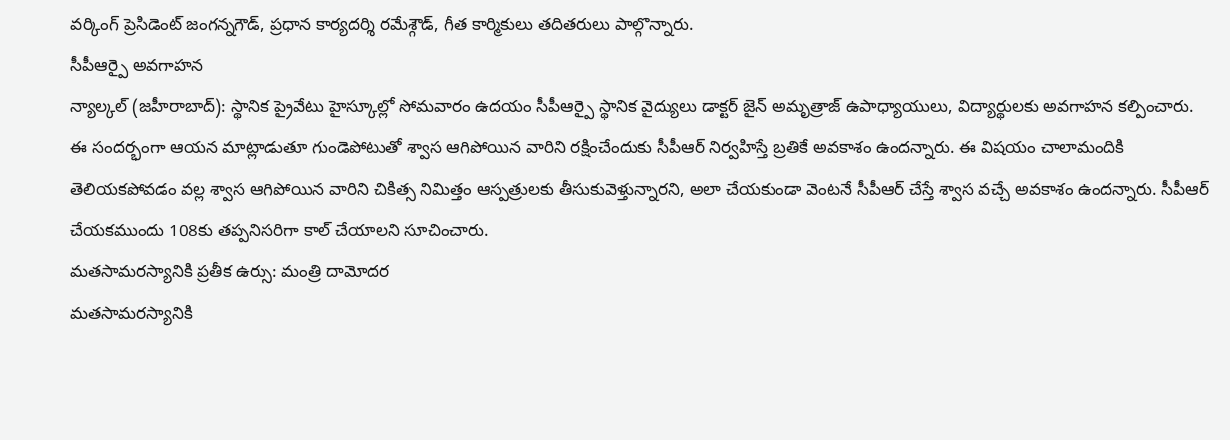వర్కింగ్ ప్రెసిడెంట్ జంగన్నగౌడ్, ప్రధాన కార్యదర్శి రమేశ్గౌడ్, గీత కార్మికులు తదితరులు పాల్గొన్నారు.
సీపీఆర్పై అవగాహన
న్యాల్కల్ (జహీరాబాద్): స్థానిక ప్రైవేటు హైస్కూల్లో సోమవారం ఉదయం సీపీఆర్పై స్థానిక వైద్యులు డాక్టర్ జైన్ అమృత్రాజ్ ఉపాధ్యాయులు, విద్యార్థులకు అవగాహన కల్పించారు. ఈ సందర్భంగా ఆయన మాట్లాడుతూ గుండెపోటుతో శ్వాస ఆగిపోయిన వారిని రక్షించేందుకు సీపీఆర్ నిర్వహిస్తే బ్రతికే అవకాశం ఉందన్నారు. ఈ విషయం చాలామందికి తెలియకపోవడం వల్ల శ్వాస ఆగిపోయిన వారిని చికిత్స నిమిత్తం ఆస్పత్రులకు తీసుకువెళ్తున్నారని, అలా చేయకుండా వెంటనే సీపీఆర్ చేస్తే శ్వాస వచ్చే అవకాశం ఉందన్నారు. సీపీఆర్ చేయకముందు 108కు తప్పనిసరిగా కాల్ చేయాలని సూచించారు.
మతసామరస్యానికి ప్రతీక ఉర్సు: మంత్రి దామోదర
మతసామరస్యానికి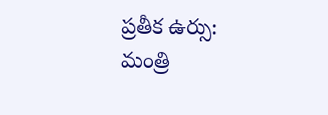ప్రతీక ఉర్సు: మంత్రి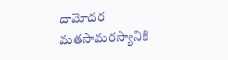దామోదర
మతసామరస్యానికి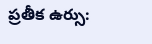ప్రతీక ఉర్సు: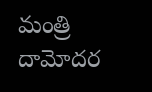మంత్రి దామోదర